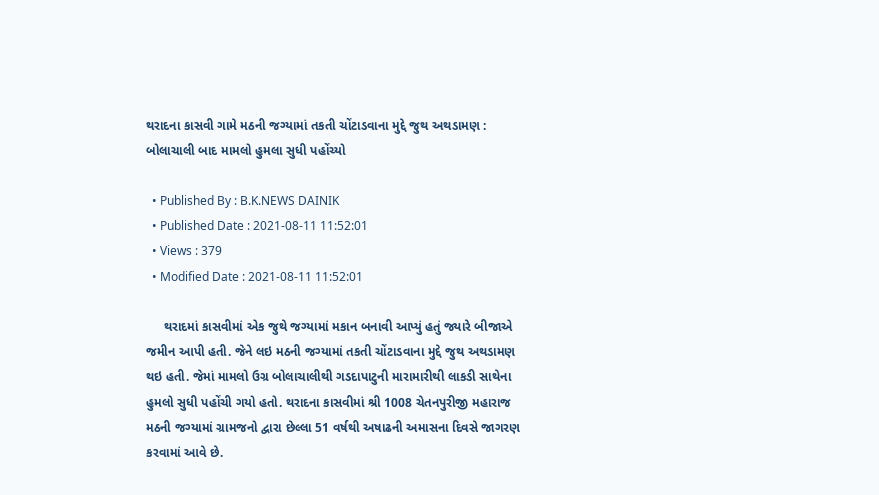થરાદના કાસવી ગામે મઠની જગ્યામાં તકતી ચોંટાડવાના મુદ્દે જુથ અથડામણ : બોલાચાલી બાદ મામલો હુમલા સુધી પહોંચ્યો

  • Published By : B.K.NEWS DAINIK
  • Published Date : 2021-08-11 11:52:01
  • Views : 379
  • Modified Date : 2021-08-11 11:52:01

     થરાદમાં કાસવીમાં એક જુથે જગ્યામાં મકાન બનાવી આપ્યું હતું જ્યારે બીજાએ જમીન આપી હતી. જેને લઇ મઠની જગ્યામાં તકતી ચોંટાડવાના મુદ્દે જુથ અથડામણ થઇ હતી. જેમાં મામલો ઉગ્ર બોલાચાલીથી ગડદાપાટુની મારામારીથી લાકડી સાથેના હુમલો સુધી પહોંચી ગયો હતો. થરાદના કાસવીમાં શ્રી 1008 ચેતનપુરીજી મહારાજ મઠની જગ્યામાં ગ્રામજનો દ્વારા છેલ્લા 51 વર્ષથી અષાઢની અમાસના દિવસે જાગરણ કરવામાં આવે છે.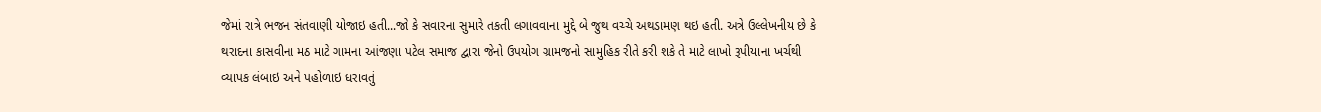જેમાં રાત્રે ભજન સંતવાણી યોજાઇ હતી...જો કે સવારના સુમારે તકતી લગાવવાના મુદ્દે બે જુથ વચ્ચે અથડામણ થઇ હતી. અત્રે ઉલ્લેખનીય છે કે થરાદના કાસવીના મઠ માટે ગામના આંજણા પટેલ સમાજ દ્વારા જેનો ઉપયોગ ગ્રામજનો સામુહિક રીતે કરી શકે તે માટે લાખો રૂપીયાના ખર્ચથી વ્યાપક લંબાઇ અને પહોળાઇ ધરાવતું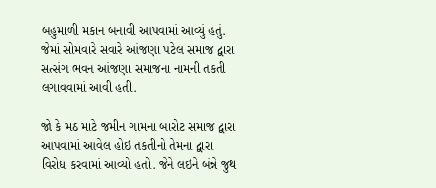બહુમાળી મકાન બનાવી આપવામાં આવ્યું હતું. જેમાં સોમવારે સવારે આંજણા પટેલ સમાજ દ્વારા સત્સંગ ભવન આંજણા સમાજના નામની તકતી લગાવવામાં આવી હતી.

જો કે મઠ માટે જમીન ગામના બારોટ સમાજ દ્વારા આપવામાં આવેલ હોઇ તકતીનો તેમના દ્વારા વિરોધ કરવામાં આવ્યો હતો. જેને લઇને બંન્ને જુથ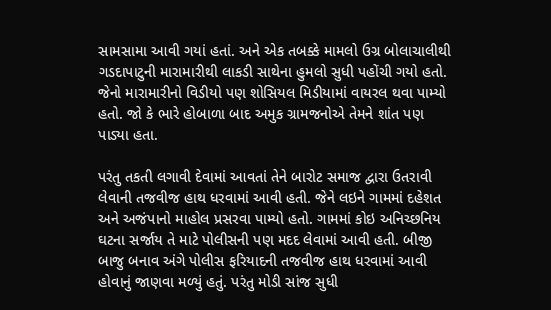સામસામા આવી ગયાં હતાં. અને એક તબક્કે મામલો ઉગ્ર બોલાચાલીથી ગડદાપાટુની મારામારીથી લાકડી સાથેના હુમલો સુધી પહોંચી ગયો હતો. જેનો મારામારીનો વિડીયો પણ શોસિયલ મિડીયામાં વાયરલ થવા પામ્યો હતો. જો કે ભારે હોબાળા બાદ અમુક ગ્રામજનોએ તેમને શાંત પણ પાડ્યા હતા.

પરંતુ તકતી લગાવી દેવામાં આવતાં તેને બારોટ સમાજ દ્વારા ઉતરાવી લેવાની તજવીજ હાથ ધરવામાં આવી હતી. જેને લઇને ગામમાં દહેશત અને અજંપાનો માહોલ પ્રસરવા પામ્યો હતો. ગામમાં કોઇ અનિચ્છનિય ઘટના સર્જાય તે માટે પોલીસની પણ મદદ લેવામાં આવી હતી. બીજી બાજુ બનાવ અંગે પોલીસ ફરિયાદની તજવીજ હાથ ધરવામાં આવી હોવાનું જાણવા મળ્યું હતું. પરંતુ મોડી સાંજ સુધી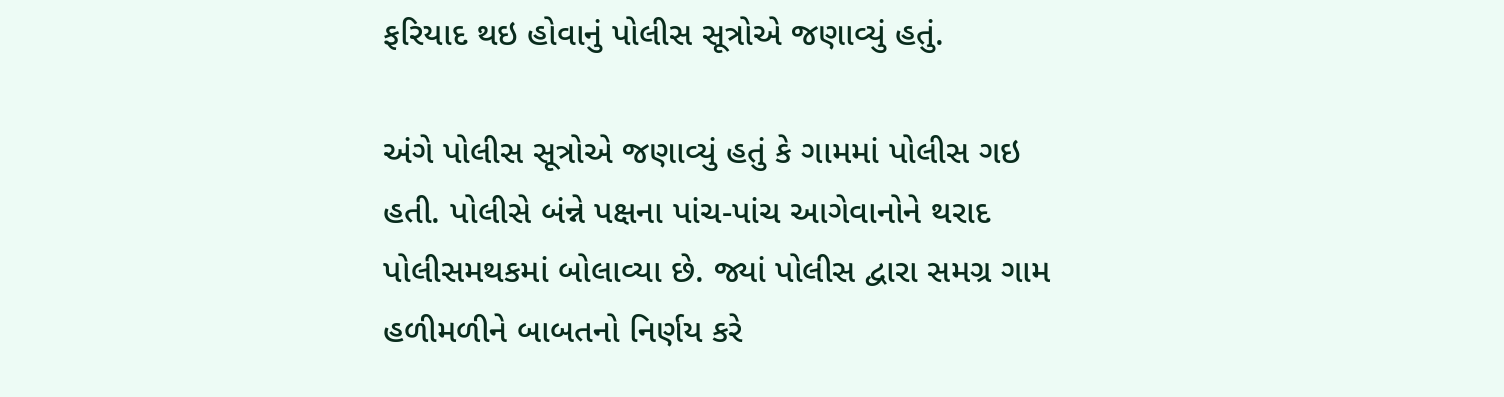ફરિયાદ થઇ હોવાનું પોલીસ સૂત્રોએ જણાવ્યું હતું.

અંગે પોલીસ સૂત્રોએ જણાવ્યું હતું કે ગામમાં પોલીસ ગઇ હતી. પોલીસે બંન્ને પક્ષના પાંચ-પાંચ આગેવાનોને થરાદ પોલીસમથકમાં બોલાવ્યા છે. જ્યાં પોલીસ દ્વારા સમગ્ર ગામ હળીમળીને બાબતનો નિર્ણય કરે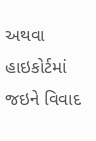અથવા હાઇકોર્ટમાં જઇને વિવાદ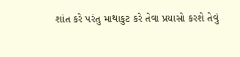શાંત કરે પરંતુ માથાકુટ કરે તેવા પ્રયાસો કરશે તેવું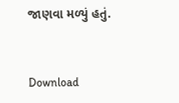જાણવા મળ્યું હતું.



Download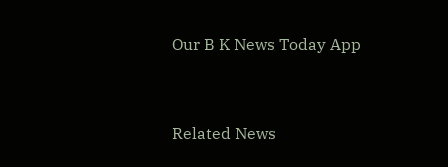Our B K News Today App



Related News